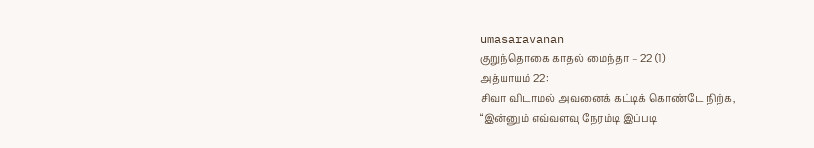umasaravanan
குறுந்தொகை காதல் மைந்தா – 22 (1)
அத்யாயம் 22:
சிவா விடாமல் அவனைக் கட்டிக் கொண்டே நிற்க,
“இன்னும் எவ்வளவு நேரம்டி இப்படி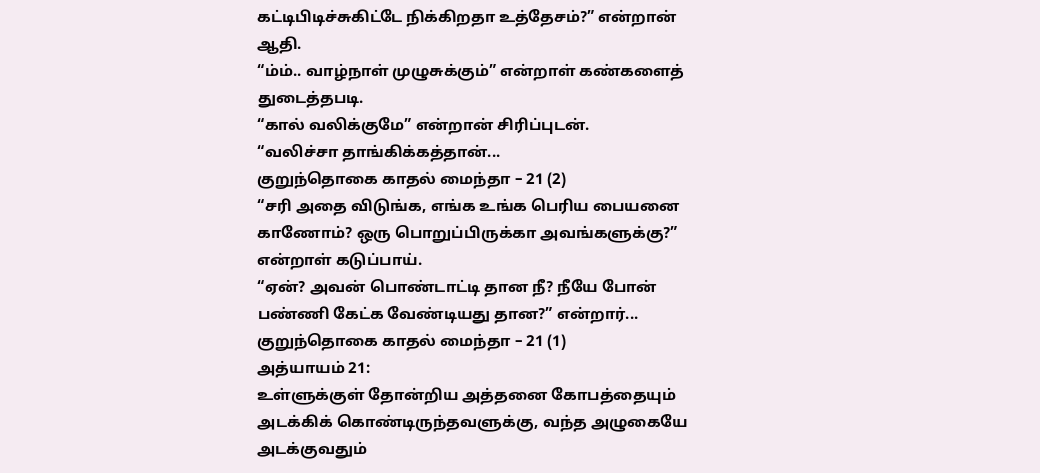கட்டிபிடிச்சுகிட்டே நிக்கிறதா உத்தேசம்?” என்றான் ஆதி.
“ம்ம்.. வாழ்நாள் முழுசுக்கும்” என்றாள் கண்களைத் துடைத்தபடி.
“கால் வலிக்குமே” என்றான் சிரிப்புடன்.
“வலிச்சா தாங்கிக்கத்தான்...
குறுந்தொகை காதல் மைந்தா – 21 (2)
“சரி அதை விடுங்க, எங்க உங்க பெரிய பையனை காணோம்? ஒரு பொறுப்பிருக்கா அவங்களுக்கு?” என்றாள் கடுப்பாய்.
“ஏன்? அவன் பொண்டாட்டி தான நீ? நீயே போன் பண்ணி கேட்க வேண்டியது தான?” என்றார்...
குறுந்தொகை காதல் மைந்தா – 21 (1)
அத்யாயம் 21:
உள்ளுக்குள் தோன்றிய அத்தனை கோபத்தையும் அடக்கிக் கொண்டிருந்தவளுக்கு, வந்த அழுகையே அடக்குவதும்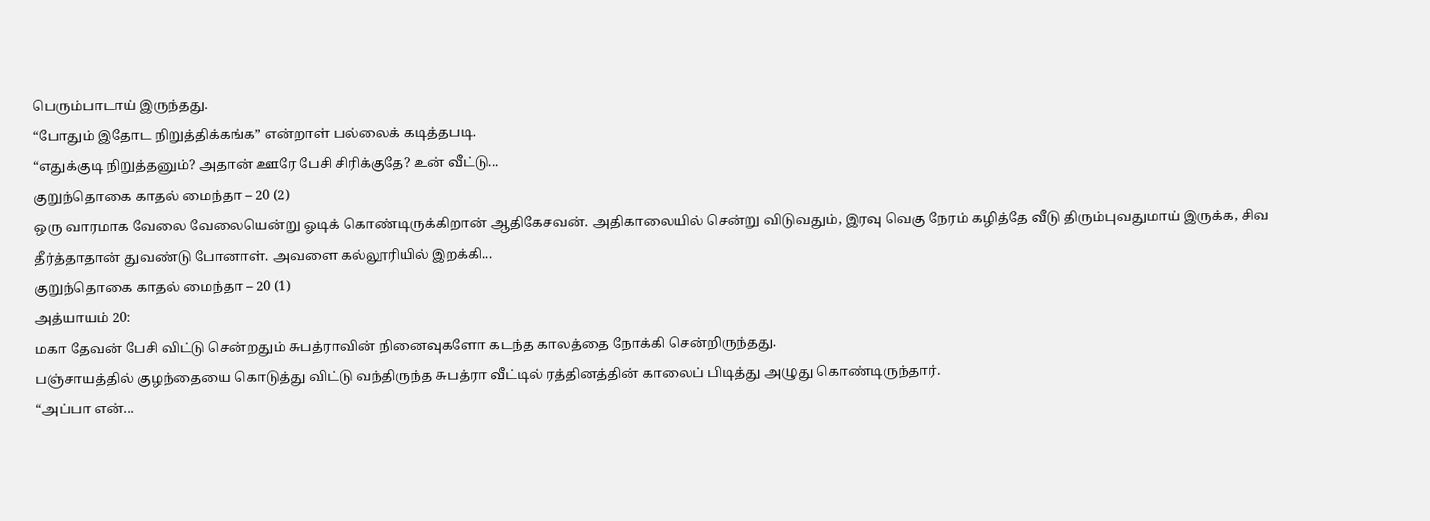பெரும்பாடாய் இருந்தது.
“போதும் இதோட நிறுத்திக்கங்க” என்றாள் பல்லைக் கடித்தபடி.
“எதுக்குடி நிறுத்தனும்? அதான் ஊரே பேசி சிரிக்குதே? உன் வீட்டு...
குறுந்தொகை காதல் மைந்தா – 20 (2)
ஒரு வாரமாக வேலை வேலையென்று ஓடிக் கொண்டிருக்கிறான் ஆதிகேசவன். அதிகாலையில் சென்று விடுவதும், இரவு வெகு நேரம் கழித்தே வீடு திரும்புவதுமாய் இருக்க, சிவ தீர்த்தாதான் துவண்டு போனாள். அவளை கல்லூரியில் இறக்கி...
குறுந்தொகை காதல் மைந்தா – 20 (1)
அத்யாயம் 20:
மகா தேவன் பேசி விட்டு சென்றதும் சுபத்ராவின் நினைவுகளோ கடந்த காலத்தை நோக்கி சென்றிருந்தது.
பஞ்சாயத்தில் குழந்தையை கொடுத்து விட்டு வந்திருந்த சுபத்ரா வீட்டில் ரத்தினத்தின் காலைப் பிடித்து அழுது கொண்டிருந்தார்.
“அப்பா என்...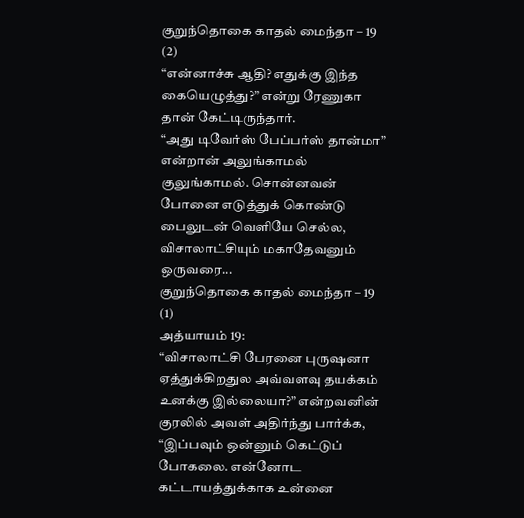குறுந்தொகை காதல் மைந்தா – 19 (2)
“என்னாச்சு ஆதி? எதுக்கு இந்த கையெழுத்து?” என்று ரேணுகா தான் கேட்டிருந்தார்.
“அது டிவேர்ஸ் பேப்பர்ஸ் தான்மா” என்றான் அலுங்காமல் குலுங்காமல். சொன்னவன் போனை எடுத்துக் கொண்டு பைலுடன் வெளியே செல்ல,
விசாலாட்சியும் மகாதேவனும் ஒருவரை...
குறுந்தொகை காதல் மைந்தா – 19 (1)
அத்யாயம் 19:
“விசாலாட்சி பேரனை புருஷனா ஏத்துக்கிறதுல அவ்வளவு தயக்கம் உனக்கு இல்லையா?” என்றவனின் குரலில் அவள் அதிர்ந்து பார்க்க,
“இப்பவும் ஒன்னும் கெட்டுப் போகலை. என்னோட கட்டாயத்துக்காக உன்னை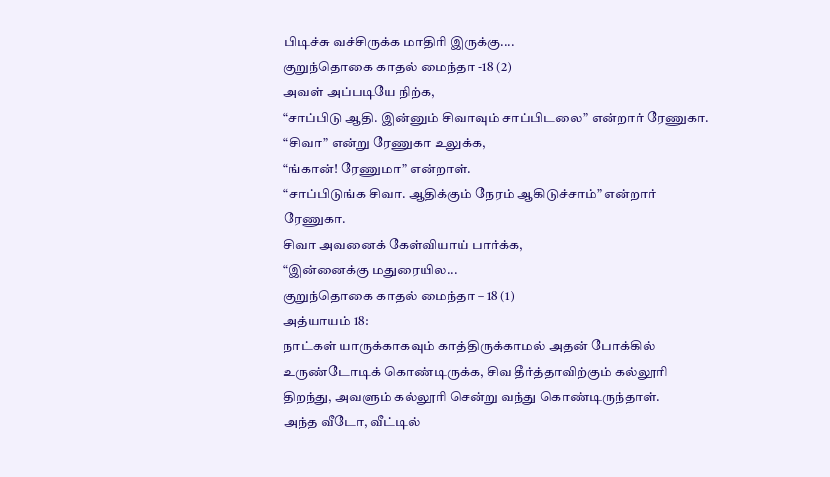பிடிச்சு வச்சிருக்க மாதிரி இருக்கு....
குறுந்தொகை காதல் மைந்தா -18 (2)
அவள் அப்படியே நிற்க,
“சாப்பிடு ஆதி. இன்னும் சிவாவும் சாப்பிடலை” என்றார் ரேணுகா.
“சிவா” என்று ரேணுகா உலுக்க,
“ங்கான்! ரேணுமா” என்றாள்.
“சாப்பிடுங்க சிவா. ஆதிக்கும் நேரம் ஆகிடுச்சாம்” என்றார் ரேணுகா.
சிவா அவனைக் கேள்வியாய் பார்க்க,
“இன்னைக்கு மதுரையில...
குறுந்தொகை காதல் மைந்தா – 18 (1)
அத்யாயம் 18:
நாட்கள் யாருக்காகவும் காத்திருக்காமல் அதன் போக்கில் உருண்டோடிக் கொண்டிருக்க, சிவ தீர்த்தாவிற்கும் கல்லூரி திறந்து, அவளும் கல்லூரி சென்று வந்து கொண்டிருந்தாள்.
அந்த வீடோ, வீட்டில்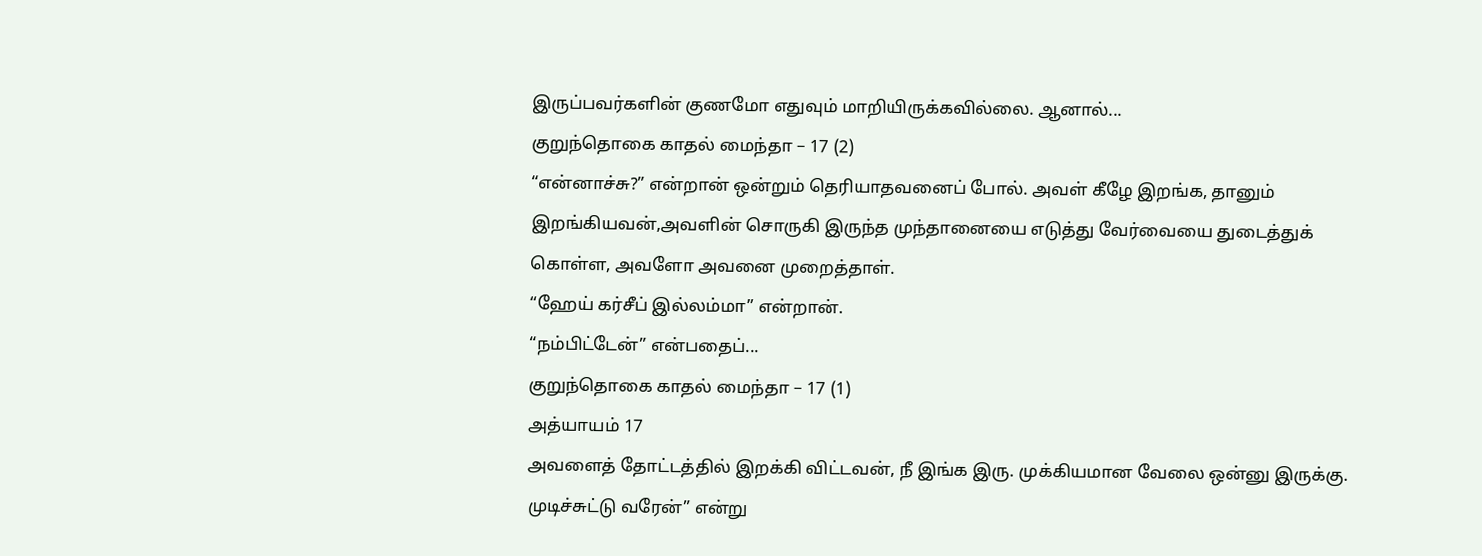இருப்பவர்களின் குணமோ எதுவும் மாறியிருக்கவில்லை. ஆனால்...
குறுந்தொகை காதல் மைந்தா – 17 (2)
“என்னாச்சு?” என்றான் ஒன்றும் தெரியாதவனைப் போல். அவள் கீழே இறங்க, தானும் இறங்கியவன்,அவளின் சொருகி இருந்த முந்தானையை எடுத்து வேர்வையை துடைத்துக் கொள்ள, அவளோ அவனை முறைத்தாள்.
“ஹேய் கர்சீப் இல்லம்மா” என்றான்.
“நம்பிட்டேன்” என்பதைப்...
குறுந்தொகை காதல் மைந்தா – 17 (1)
அத்யாயம் 17
அவளைத் தோட்டத்தில் இறக்கி விட்டவன், நீ இங்க இரு. முக்கியமான வேலை ஒன்னு இருக்கு. முடிச்சுட்டு வரேன்” என்று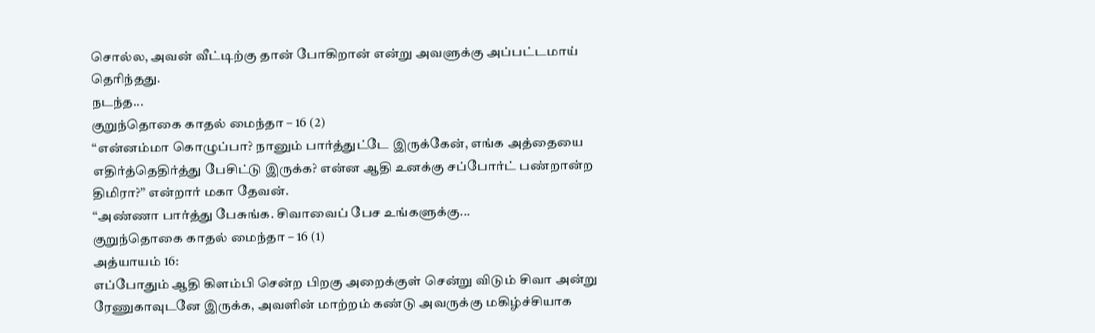சொல்ல, அவன் வீட்டிற்கு தான் போகிறான் என்று அவளுக்கு அப்பட்டமாய் தெரிந்தது.
நடந்த...
குறுந்தொகை காதல் மைந்தா – 16 (2)
“என்னம்மா கொழுப்பா? நானும் பார்த்துட்டே இருக்கேன், எங்க அத்தையை எதிர்த்தெதிர்த்து பேசிட்டு இருக்க? என்ன ஆதி உனக்கு சப்போர்ட் பண்றான்ற திமிரா?” என்றார் மகா தேவன்.
“அண்ணா பார்த்து பேசுங்க. சிவாவைப் பேச உங்களுக்கு...
குறுந்தொகை காதல் மைந்தா – 16 (1)
அத்யாயம் 16:
எப்போதும் ஆதி கிளம்பி சென்ற பிறகு அறைக்குள் சென்று விடும் சிவா அன்று ரேணுகாவுடனே இருக்க, அவளின் மாற்றம் கண்டு அவருக்கு மகிழ்ச்சியாக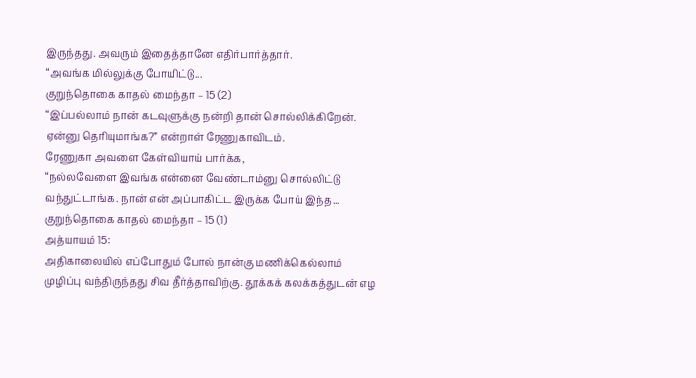இருந்தது. அவரும் இதைத்தானே எதிர்பார்த்தார்.
“அவங்க மில்லுக்கு போயிட்டு...
குறுந்தொகை காதல் மைந்தா – 15 (2)
“இப்பல்லாம் நான் கடவுளுக்கு நன்றி தான் சொல்லிக்கிறேன். ஏன்னு தெரியுமாங்க?” என்றாள் ரேணுகாவிடம்.
ரேணுகா அவளை கேள்வியாய் பார்க்க,
“நல்லவேளை இவங்க என்னை வேண்டாம்னு சொல்லிட்டு வந்துட்டாங்க. நான் என் அப்பாகிட்ட இருக்க போய் இந்த...
குறுந்தொகை காதல் மைந்தா – 15 (1)
அத்யாயம் 15:
அதிகாலையில் எப்போதும் போல் நான்கு மணிக்கெல்லாம் முழிப்பு வந்திருந்தது சிவ தீர்த்தாவிற்கு. தூக்கக் கலக்கத்துடன் எழ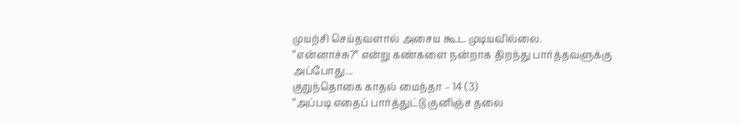முயற்சி செய்தவளால் அசைய கூட முடியவில்லை.
“என்னாச்சு?” என்று கண்களை நன்றாக திறந்து பார்த்தவளுக்கு அப்போது...
குறுந்தொகை காதல் மைந்தா – 14 (3)
“அப்படி எதைப் பார்த்துட்டு குனிஞ்ச தலை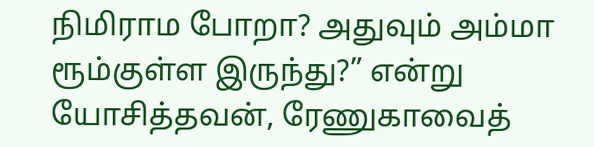நிமிராம போறா? அதுவும் அம்மா ரூம்குள்ள இருந்து?” என்று யோசித்தவன், ரேணுகாவைத்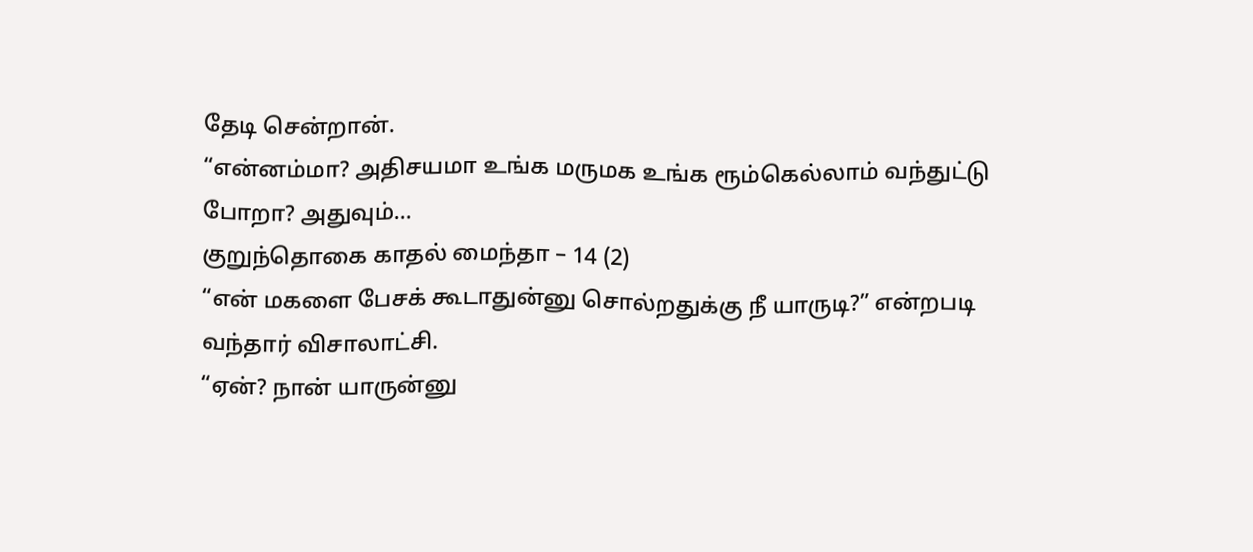தேடி சென்றான்.
“என்னம்மா? அதிசயமா உங்க மருமக உங்க ரூம்கெல்லாம் வந்துட்டு போறா? அதுவும்...
குறுந்தொகை காதல் மைந்தா – 14 (2)
“என் மகளை பேசக் கூடாதுன்னு சொல்றதுக்கு நீ யாருடி?” என்றபடி வந்தார் விசாலாட்சி.
“ஏன்? நான் யாருன்னு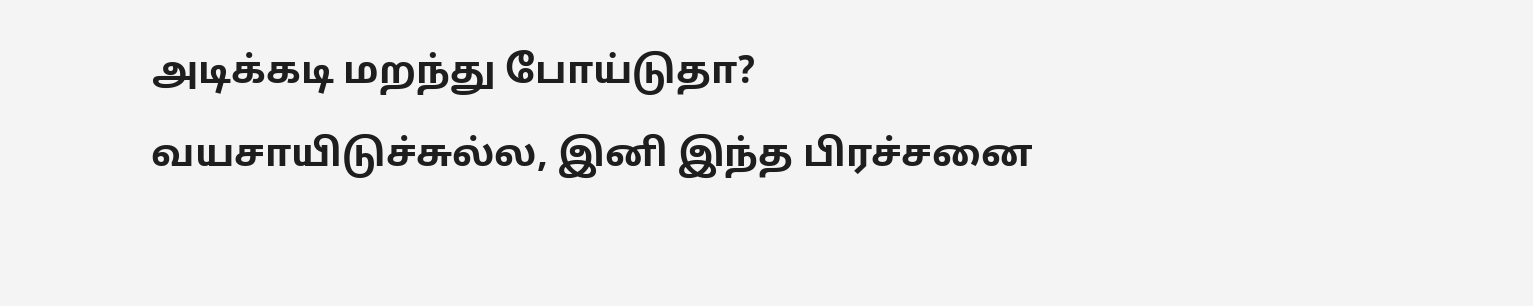அடிக்கடி மறந்து போய்டுதா? வயசாயிடுச்சுல்ல, இனி இந்த பிரச்சனை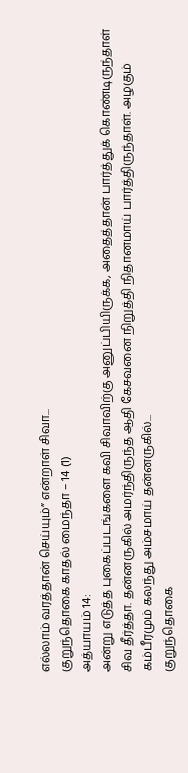எல்லாம் வரத்தான் செய்யும்” என்றாள் சிவா...
குறுந்தொகை காதல் மைந்தா – 14 (1)
அத்யாயம் 14:
அன்று எடுத்த புகைப்படங்களை கவி சிவாவிற்கு அனுப்பியிருக்க, அதைத்தான் பார்த்துக் கொண்டிருந்தாள் சிவ தீர்த்தா. தன்னருகில் அமர்ந்திருந்த ஆதி கேசவனை நிறுத்தி நிதானமாய் பார்த்திருந்தாள். அழகும் கம்பீரமும் கலந்து அம்சமாய் தன்னருகில்...
குறுந்தொகை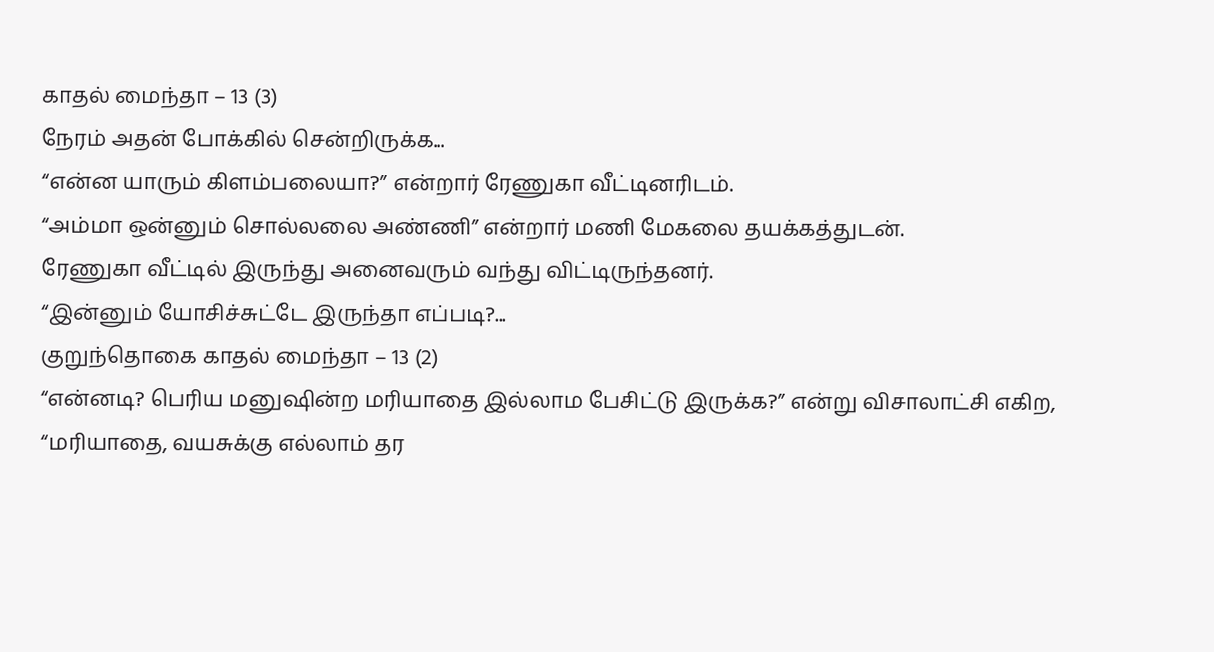காதல் மைந்தா – 13 (3)
நேரம் அதன் போக்கில் சென்றிருக்க...
“என்ன யாரும் கிளம்பலையா?” என்றார் ரேணுகா வீட்டினரிடம்.
“அம்மா ஒன்னும் சொல்லலை அண்ணி” என்றார் மணி மேகலை தயக்கத்துடன்.
ரேணுகா வீட்டில் இருந்து அனைவரும் வந்து விட்டிருந்தனர்.
“இன்னும் யோசிச்சுட்டே இருந்தா எப்படி?...
குறுந்தொகை காதல் மைந்தா – 13 (2)
“என்னடி? பெரிய மனுஷின்ற மரியாதை இல்லாம பேசிட்டு இருக்க?” என்று விசாலாட்சி எகிற,
“மரியாதை, வயசுக்கு எல்லாம் தர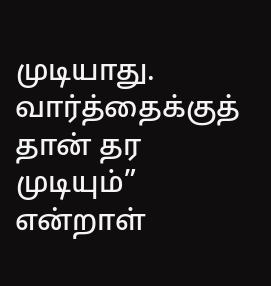முடியாது. வார்த்தைக்குத் தான் தர முடியும்” என்றாள்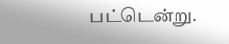பட்டென்று.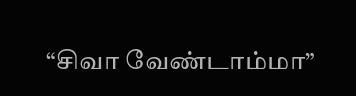“சிவா வேண்டாம்மா”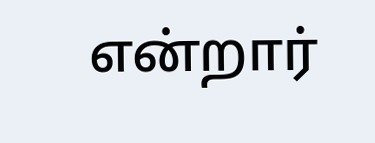என்றார்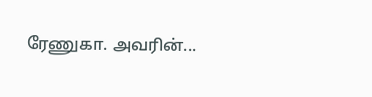ரேணுகா. அவரின்...